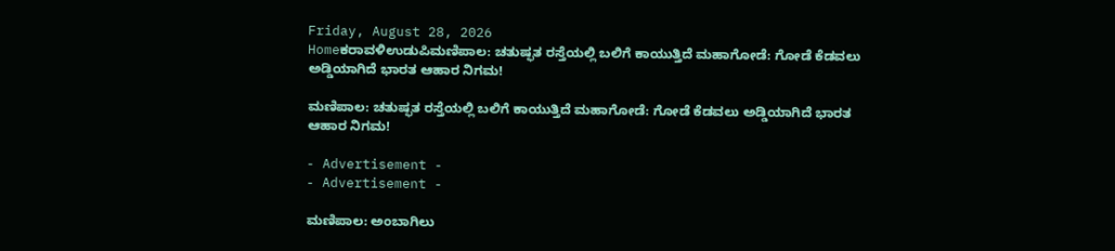Friday, August 28, 2026
Homeಕರಾವಳಿಉಡುಪಿಮಣಿಪಾಲ: ಚತುಷ್ಫತ ರಸ್ತೆಯಲ್ಲಿ ಬಲಿಗೆ ಕಾಯುತ್ತಿದೆ ಮಹಾಗೋಡೆ: ಗೋಡೆ ಕೆಡವಲು ಅಡ್ಡಿಯಾಗಿದೆ ಭಾರತ ಆಹಾರ ನಿಗಮ!

ಮಣಿಪಾಲ: ಚತುಷ್ಫತ ರಸ್ತೆಯಲ್ಲಿ ಬಲಿಗೆ ಕಾಯುತ್ತಿದೆ ಮಹಾಗೋಡೆ: ಗೋಡೆ ಕೆಡವಲು ಅಡ್ಡಿಯಾಗಿದೆ ಭಾರತ ಆಹಾರ ನಿಗಮ!

- Advertisement -
- Advertisement -

ಮಣಿಪಾಲ: ಅಂಬಾಗಿಲು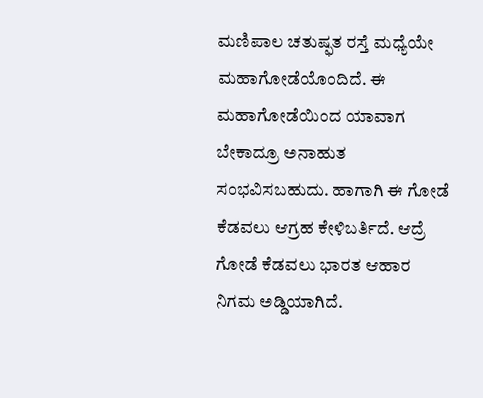ಮಣಿಪಾಲ ಚತುಷ್ಫತ ರಸ್ತೆ ಮಧ್ಯೆಯೇ ಮಹಾಗೋಡೆಯೊಂದಿದೆ. ಈ ಮಹಾಗೋಡೆಯಿಂದ ಯಾವಾಗ ಬೇಕಾದ್ರೂ ಅನಾಹುತ ಸಂಭವಿಸಬಹುದು. ಹಾಗಾಗಿ ಈ ಗೋಡೆ ಕೆಡವಲು ಆಗ್ರಹ ಕೇಳಿಬರ್ತಿದೆ. ಆದ್ರೆ ಗೋಡೆ ಕೆಡವಲು ಭಾರತ ಆಹಾರ ನಿಗಮ ಅಡ್ಡಿಯಾಗಿದೆ.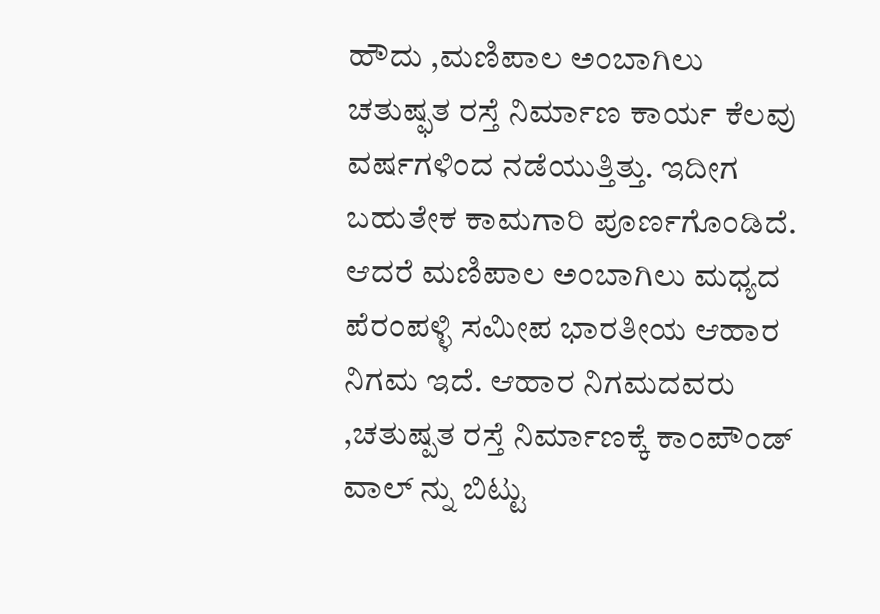ಹೌದು ,ಮಣಿಪಾಲ ಅಂಬಾಗಿಲು ಚತುಷ್ಫತ ರಸ್ತೆ ನಿರ್ಮಾಣ ಕಾರ್ಯ ಕೆಲವು ವರ್ಷಗಳಿಂದ ನಡೆಯುತ್ತಿತ್ತು. ಇದೀಗ ಬಹುತೇಕ ಕಾಮಗಾರಿ ಪೂರ್ಣಗೊಂಡಿದೆ. ಆದರೆ ಮಣಿಪಾಲ ಅಂಬಾಗಿಲು ಮಧ್ಯದ ಪೆರಂಪಳ್ಳಿ ಸಮೀಪ ಭಾರತೀಯ ಆಹಾರ ನಿಗಮ ಇದೆ. ಆಹಾರ ನಿಗಮದವರು ,ಚತುಷ್ಪತ ರಸ್ತೆ ನಿರ್ಮಾಣಕ್ಕೆ ಕಾಂಪೌಂಡ್ ವಾಲ್ ನ್ನು ಬಿಟ್ಟು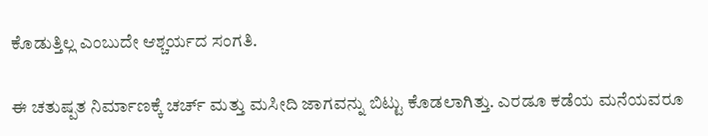ಕೊಡುತ್ತಿಲ್ಲ ಎಂಬುದೇ ಆಶ್ಚರ್ಯದ ಸಂಗತಿ.

ಈ ಚತುಷ್ಪತ ನಿರ್ಮಾಣಕ್ಕೆ ಚರ್ಚ್ ಮತ್ತು ಮಸೀದಿ ಜಾಗವನ್ನು ಬಿಟ್ಟು ಕೊಡಲಾಗಿತ್ತು. ಎರಡೂ ಕಡೆಯ ಮನೆಯವರೂ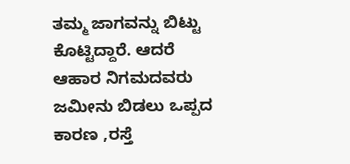ತಮ್ಮ ಜಾಗವನ್ನು ಬಿಟ್ಟು ಕೊಟ್ಟಿದ್ದಾರೆ. ಆದರೆ ಆಹಾರ ನಿಗಮದವರು ಜಮೀನು ಬಿಡಲು ಒಪ್ಪದ ಕಾರಣ ,ರಸ್ತೆ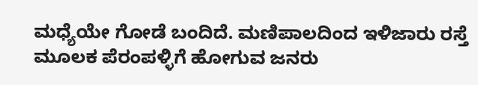ಮಧ್ಯೆಯೇ ಗೋಡೆ ಬಂದಿದೆ. ಮಣಿಪಾಲದಿಂದ ಇಳಿಜಾರು ರಸ್ತೆ ಮೂಲಕ ಪೆರಂಪಳ್ಳಿಗೆ ಹೋಗುವ ಜನರು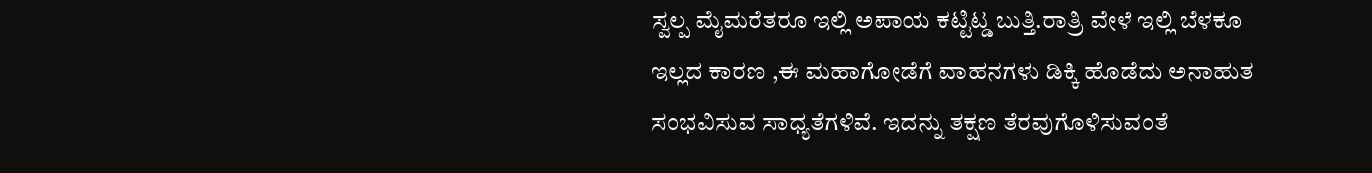ಸ್ವಲ್ಪ ಮೈಮರೆತರೂ ಇಲ್ಲಿ ಅಪಾಯ ಕಟ್ಟಿಟ್ಡ ಬುತ್ತಿ.ರಾತ್ರಿ ವೇಳೆ ಇಲ್ಲಿ ಬೆಳಕೂ ಇಲ್ಲದ ಕಾರಣ ,ಈ ಮಹಾಗೋಡೆಗೆ ವಾಹನಗಳು ಡಿಕ್ಕಿ ಹೊಡೆದು ಅನಾಹುತ ಸಂಭವಿಸುವ ಸಾಧ್ಯತೆಗಳಿವೆ. ಇದನ್ನು ತಕ್ಷಣ ತೆರವುಗೊಳಿಸುವಂತೆ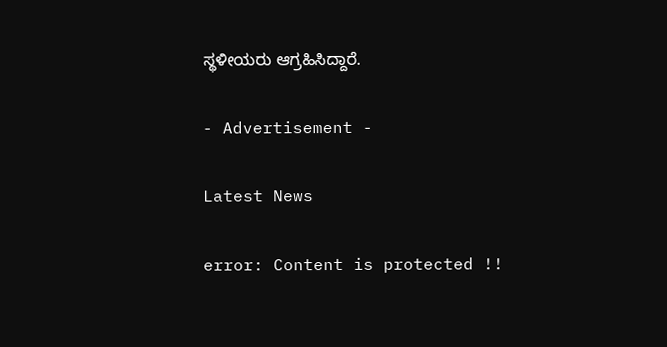ಸ್ಥಳೀಯರು ಆಗ್ರಹಿಸಿದ್ದಾರೆ.

- Advertisement -

Latest News

error: Content is protected !!